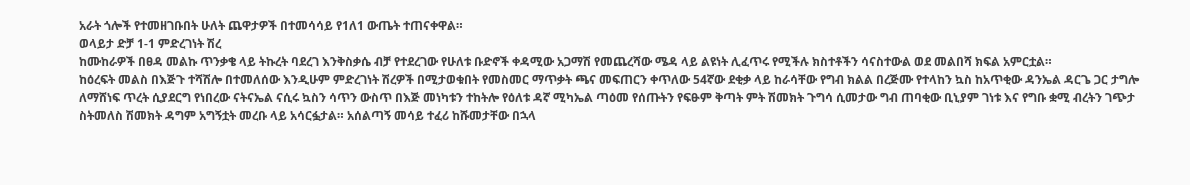አራት ጎሎች የተመዘገቡበት ሁለት ጨዋታዎች በተመሳሳይ የ1ለ1 ውጤት ተጠናቀዋል።
ወላይታ ድቻ 1-1 ምድረገነት ሽረ
ከሙከራዎች በፀዳ መልኩ ጥንቃቄ ላይ ትኩረት ባደረገ እንቅስቃሴ ብቻ የተደረገው የሁለቱ ቡድኖች ቀዳሚው አጋማሽ የመጨረሻው ሜዳ ላይ ልዩነት ሊፈጥሩ የሚችሉ ክስተቶችን ሳናስተውል ወደ መልበሻ ክፍል አምርቷል።
ከዕረፍት መልስ በእጅጉ ተሻሽሎ በተመለሰው እንዲሁም ምድረገነት ሽረዎች በሚታወቁበት የመስመር ማጥቃት ጫና መፍጠርን ቀጥለው 54ኛው ደቂቃ ላይ ከራሳቸው የግብ ክልል በረጅሙ የተላከን ኳስ ከአጥቂው ዳንኤል ዳርጌ ጋር ታግሎ ለማሸነፍ ጥረት ሲያደርግ የነበረው ናትናኤል ናሲሩ ኳስን ሳጥን ውስጥ በእጅ መነካቱን ተከትሎ የዕለቱ ዳኛ ሚካኤል ጣዕመ የሰጡትን የፍፁም ቅጣት ምት ሽመክት ጉግሳ ሲመታው ግብ ጠባቂው ቢኒያም ገነቱ እና የግቡ ቋሚ ብረትን ገጭታ ስትመለስ ሽመክት ዳግም አግኝቷት መረቡ ላይ አሳርፏታል። አሰልጣኝ መሳይ ተፈሪ ከሹመታቸው በኋላ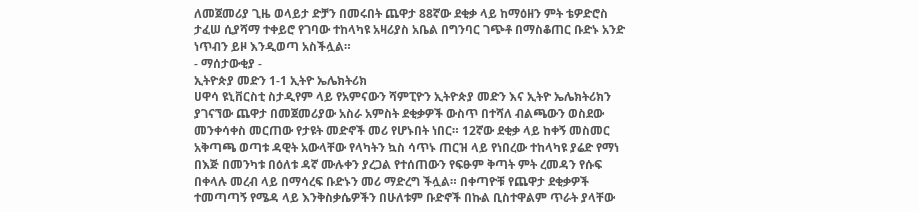ለመጀመሪያ ጊዜ ወላይታ ድቻን በመሩበት ጨዋታ 88ኛው ደቂቃ ላይ ከማዕዘን ምት ቴዎድሮስ ታፈሠ ሲያሻማ ተቀይሮ የገባው ተከላካዩ አዛሪያስ አቤል በግንባር ገጭቶ በማስቆጠር ቡድኑ አንድ ነጥብን ይዞ እንዲወጣ አስችሏል።
- ማሰታውቂያ -
ኢትዮጵያ መድን 1-1 ኢትዮ ኤሌክትሪክ
ሀዋሳ ዩኒቨርስቲ ስታዲየም ላይ የአምናውን ሻምፒዮን ኢትዮጵያ መድን እና ኢትዮ ኤሌክትሪክን ያገናኘው ጨዋታ በመጀመሪያው አስራ አምስት ደቂቃዎች ውስጥ በተሻለ ብልጫውን ወስደው መንቀሳቀስ መርጠው የታዩት መድኖች መሪ የሆኑበት ነበር። 12ኛው ደቂቃ ላይ ከቀኝ መስመር አቅጣጫ ወጣቱ ዳዊት አውላቸው የላካትን ኳስ ሳጥኑ ጠርዝ ላይ የነበረው ተከላካዩ ያሬድ የማነ በእጅ በመንካቱ በዕለቱ ዳኛ ሙሉቀን ያረጋል የተሰጠውን የፍፁም ቅጣት ምት ረመዳን የሱፍ በቀላሉ መረብ ላይ በማሳረፍ ቡድኑን መሪ ማድረግ ችሏል። በቀጣዮቹ የጨዋታ ደቂቃዎች ተመጣጣኝ የሜዳ ላይ እንቅስቃሴዎችን በሁለቱም ቡድኖች በኩል ቢስተዋልም ጥራት ያላቸው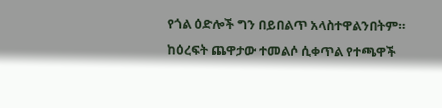የጎል ዕድሎች ግን በይበልጥ አላስተዋልንበትም።
ከዕረፍት ጨዋታው ተመልሶ ሲቀጥል የተጫዋች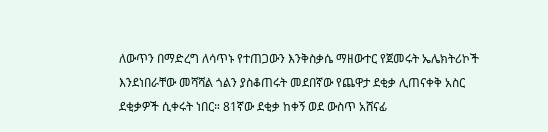ለውጥን በማድረግ ለሳጥኑ የተጠጋውን እንቅስቃሴ ማዘውተር የጀመሩት ኤሌክትሪኮች እንደነበራቸው መሻሻል ጎልን ያስቆጠሩት መደበኛው የጨዋታ ደቂቃ ሊጠናቀቅ አስር ደቂቃዎች ሲቀሩት ነበር። 81ኛው ደቂቃ ከቀኝ ወደ ውስጥ አሸናፊ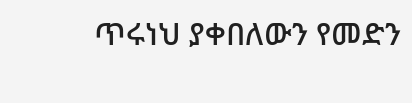ጥሩነህ ያቀበለውን የመድን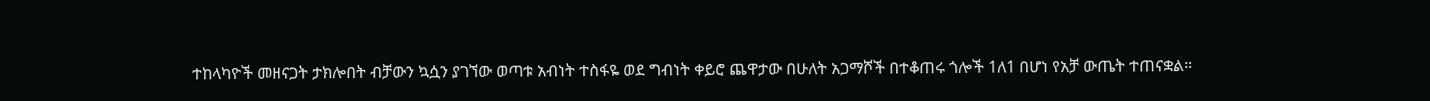ተከላካዮች መዘናጋት ታክሎበት ብቻውን ኳሷን ያገኘው ወጣቱ አብነት ተስፋዬ ወደ ግብነት ቀይሮ ጨዋታው በሁለት አጋማሾች በተቆጠሩ ጎሎች 1ለ1 በሆነ የአቻ ውጤት ተጠናቋል።